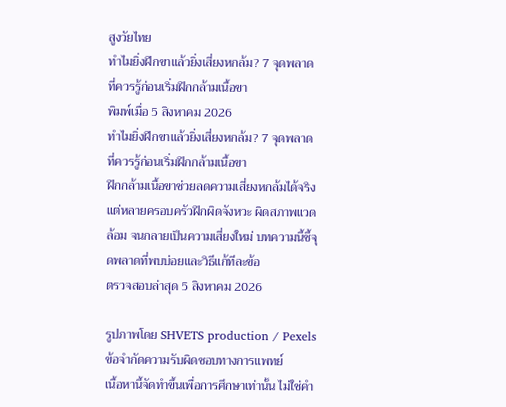สูงวัยไทย
ทำไมยิ่งฝึกขาแล้วยิ่งเสี่ยงหกล้ม? 7 จุดพลาดที่ควรรู้ก่อนเริ่มฝึกกล้ามเนื้อขา
พิมพ์เมื่อ 5 สิงหาคม 2026
ทำไมยิ่งฝึกขาแล้วยิ่งเสี่ยงหกล้ม? 7 จุดพลาดที่ควรรู้ก่อนเริ่มฝึกกล้ามเนื้อขา
ฝึกกล้ามเนื้อขาช่วยลดความเสี่ยงหกล้มได้จริง แต่หลายครอบครัวฝึกผิดจังหวะ ผิดสภาพแวดล้อม จนกลายเป็นความเสี่ยงใหม่ บทความนี้ชี้จุดพลาดที่พบบ่อยและวิธีแก้ทีละข้อ
ตรวจสอบล่าสุด 5 สิงหาคม 2026

รูปภาพโดย SHVETS production / Pexels
ข้อจำกัดความรับผิดชอบทางการแพทย์
เนื้อหานี้จัดทำขึ้นเพื่อการศึกษาเท่านั้น ไม่ใช่คำ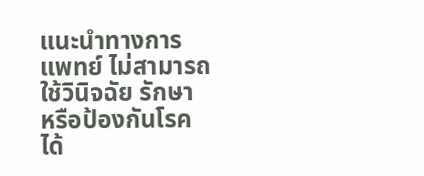แนะนำทางการแพทย์ ไม่สามารถใช้วินิจฉัย รักษา หรือป้องกันโรคได้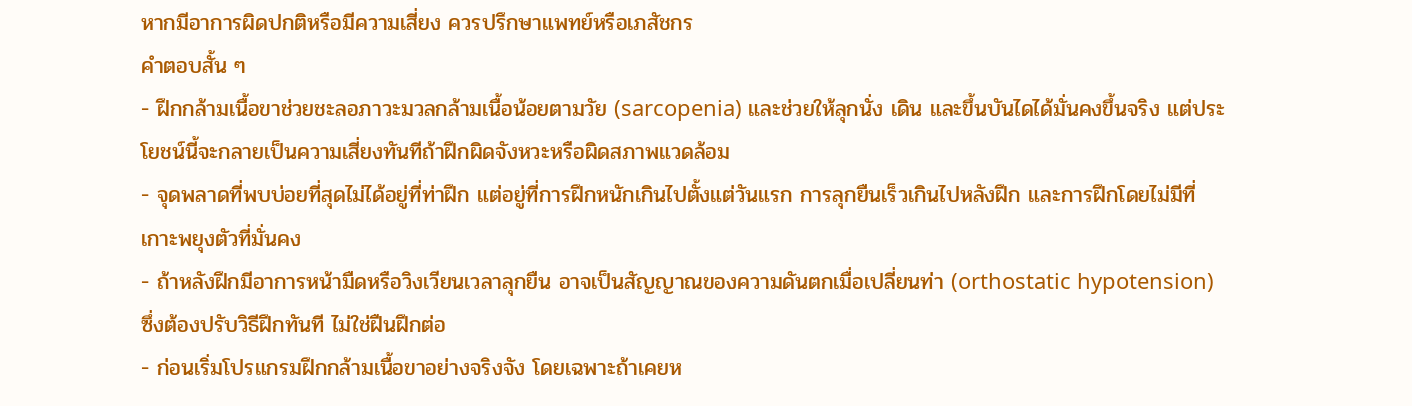หากมีอาการผิดปกติหรือมีความเสี่ยง ควรปรึกษาแพทย์หรือเภสัชกร
คำตอบสั้น ๆ
- ฝึกกล้ามเนื้อขาช่วยชะลอภาวะมวลกล้ามเนื้อน้อยตามวัย (sarcopenia) และช่วยให้ลุกนั่ง เดิน และขึ้นบันไดได้มั่นคงขึ้นจริง แต่ประโยชน์นี้จะกลายเป็นความเสี่ยงทันทีถ้าฝึกผิดจังหวะหรือผิดสภาพแวดล้อม
- จุดพลาดที่พบบ่อยที่สุดไม่ได้อยู่ที่ท่าฝึก แต่อยู่ที่การฝึกหนักเกินไปตั้งแต่วันแรก การลุกยืนเร็วเกินไปหลังฝึก และการฝึกโดยไม่มีที่เกาะพยุงตัวที่มั่นคง
- ถ้าหลังฝึกมีอาการหน้ามืดหรือวิงเวียนเวลาลุกยืน อาจเป็นสัญญาณของความดันตกเมื่อเปลี่ยนท่า (orthostatic hypotension) ซึ่งต้องปรับวิธีฝึกทันที ไม่ใช่ฝืนฝึกต่อ
- ก่อนเริ่มโปรแกรมฝึกกล้ามเนื้อขาอย่างจริงจัง โดยเฉพาะถ้าเคยห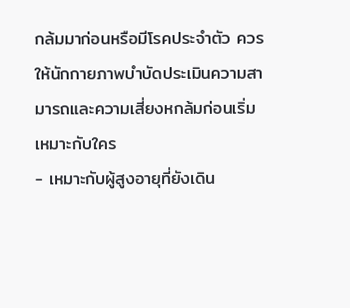กล้มมาก่อนหรือมีโรคประจำตัว ควรให้นักกายภาพบำบัดประเมินความสามารถและความเสี่ยงหกล้มก่อนเริ่ม
เหมาะกับใคร
- เหมาะกับผู้สูงอายุที่ยังเดิน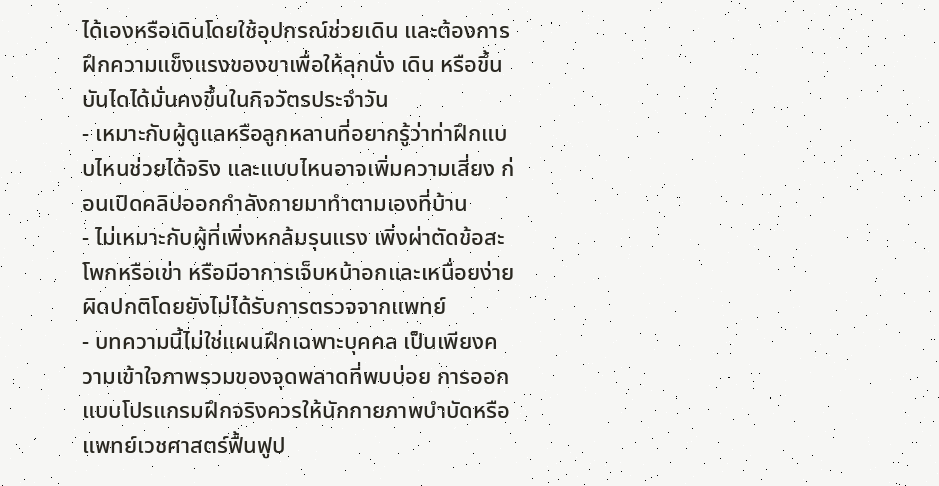ได้เองหรือเดินโดยใช้อุปกรณ์ช่วยเดิน และต้องการฝึกความแข็งแรงของขาเพื่อให้ลุกนั่ง เดิน หรือขึ้นบันไดได้มั่นคงขึ้นในกิจวัตรประจำวัน
- เหมาะกับผู้ดูแลหรือลูกหลานที่อยากรู้ว่าท่าฝึกแบบไหนช่วยได้จริง และแบบไหนอาจเพิ่มความเสี่ยง ก่อนเปิดคลิปออกกำลังกายมาทำตามเองที่บ้าน
- ไม่เหมาะกับผู้ที่เพิ่งหกล้มรุนแรง เพิ่งผ่าตัดข้อสะโพกหรือเข่า หรือมีอาการเจ็บหน้าอกและเหนื่อยง่ายผิดปกติโดยยังไม่ได้รับการตรวจจากแพทย์
- บทความนี้ไม่ใช่แผนฝึกเฉพาะบุคคล เป็นเพียงความเข้าใจภาพรวมของจุดพลาดที่พบบ่อย การออกแบบโปรแกรมฝึกจริงควรให้นักกายภาพบำบัดหรือแพทย์เวชศาสตร์ฟื้นฟูป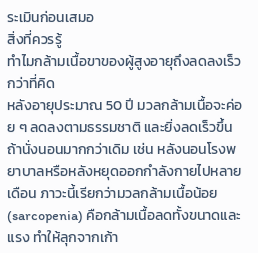ระเมินก่อนเสมอ
สิ่งที่ควรรู้
ทำไมกล้ามเนื้อขาของผู้สูงอายุถึงลดลงเร็วกว่าที่คิด
หลังอายุประมาณ 50 ปี มวลกล้ามเนื้อจะค่อย ๆ ลดลงตามธรรมชาติ และยิ่งลดเร็วขึ้นถ้านั่งนอนมากกว่าเดิม เช่น หลังนอนโรงพยาบาลหรือหลังหยุดออกกำลังกายไปหลายเดือน ภาวะนี้เรียกว่ามวลกล้ามเนื้อน้อย (sarcopenia) คือกล้ามเนื้อลดทั้งขนาดและแรง ทำให้ลุกจากเก้า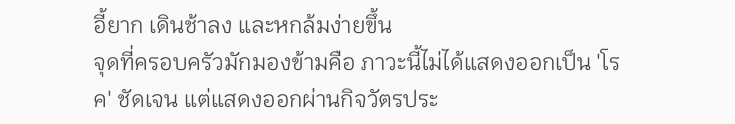อี้ยาก เดินช้าลง และหกล้มง่ายขึ้น
จุดที่ครอบครัวมักมองข้ามคือ ภาวะนี้ไม่ได้แสดงออกเป็น 'โรค' ชัดเจน แต่แสดงออกผ่านกิจวัตรประ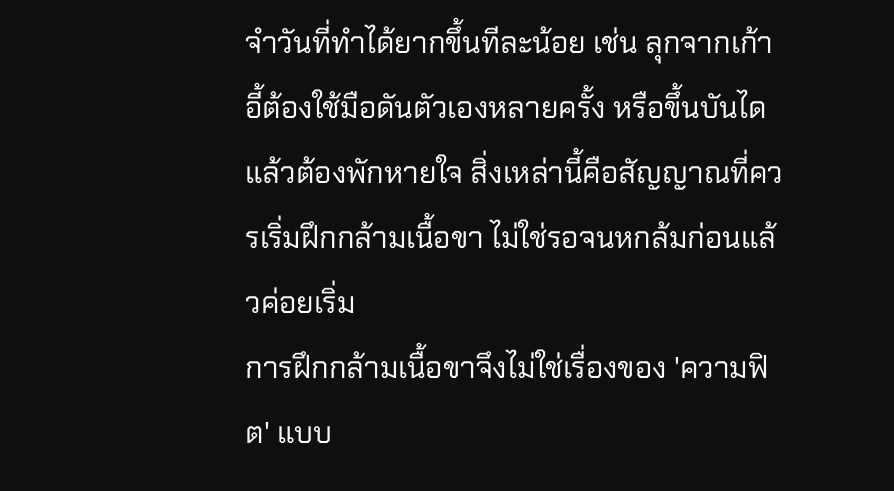จำวันที่ทำได้ยากขึ้นทีละน้อย เช่น ลุกจากเก้าอี้ต้องใช้มือดันตัวเองหลายครั้ง หรือขึ้นบันไดแล้วต้องพักหายใจ สิ่งเหล่านี้คือสัญญาณที่ควรเริ่มฝึกกล้ามเนื้อขา ไม่ใช่รอจนหกล้มก่อนแล้วค่อยเริ่ม
การฝึกกล้ามเนื้อขาจึงไม่ใช่เรื่องของ 'ความฟิต' แบบ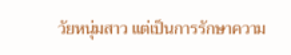วัยหนุ่มสาว แต่เป็นการรักษาความ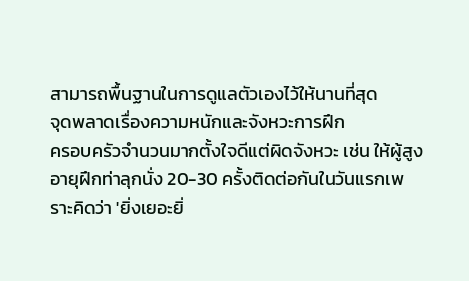สามารถพื้นฐานในการดูแลตัวเองไว้ให้นานที่สุด
จุดพลาดเรื่องความหนักและจังหวะการฝึก
ครอบครัวจำนวนมากตั้งใจดีแต่ผิดจังหวะ เช่น ให้ผู้สูงอายุฝึกท่าลุกนั่ง 20-30 ครั้งติดต่อกันในวันแรกเพราะคิดว่า 'ยิ่งเยอะยิ่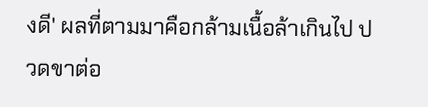งดี' ผลที่ตามมาคือกล้ามเนื้อล้าเกินไป ปวดขาต่อ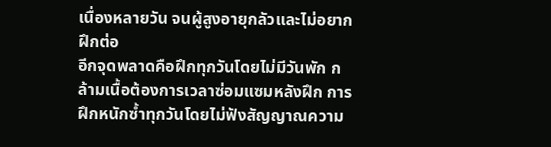เนื่องหลายวัน จนผู้สูงอายุกลัวและไม่อยากฝึกต่อ
อีกจุดพลาดคือฝึกทุกวันโดยไม่มีวันพัก กล้ามเนื้อต้องการเวลาซ่อมแซมหลังฝึก การฝึกหนักซ้ำทุกวันโดยไม่ฟังสัญญาณความ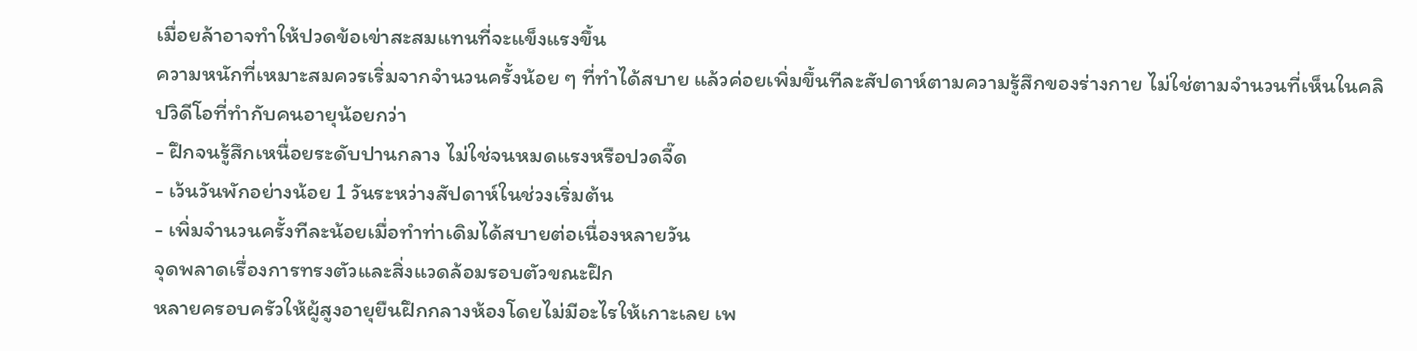เมื่อยล้าอาจทำให้ปวดข้อเข่าสะสมแทนที่จะแข็งแรงขึ้น
ความหนักที่เหมาะสมควรเริ่มจากจำนวนครั้งน้อย ๆ ที่ทำได้สบาย แล้วค่อยเพิ่มขึ้นทีละสัปดาห์ตามความรู้สึกของร่างกาย ไม่ใช่ตามจำนวนที่เห็นในคลิปวิดีโอที่ทำกับคนอายุน้อยกว่า
- ฝึกจนรู้สึกเหนื่อยระดับปานกลาง ไม่ใช่จนหมดแรงหรือปวดจี๊ด
- เว้นวันพักอย่างน้อย 1 วันระหว่างสัปดาห์ในช่วงเริ่มต้น
- เพิ่มจำนวนครั้งทีละน้อยเมื่อทำท่าเดิมได้สบายต่อเนื่องหลายวัน
จุดพลาดเรื่องการทรงตัวและสิ่งแวดล้อมรอบตัวขณะฝึก
หลายครอบครัวให้ผู้สูงอายุยืนฝึกกลางห้องโดยไม่มีอะไรให้เกาะเลย เพ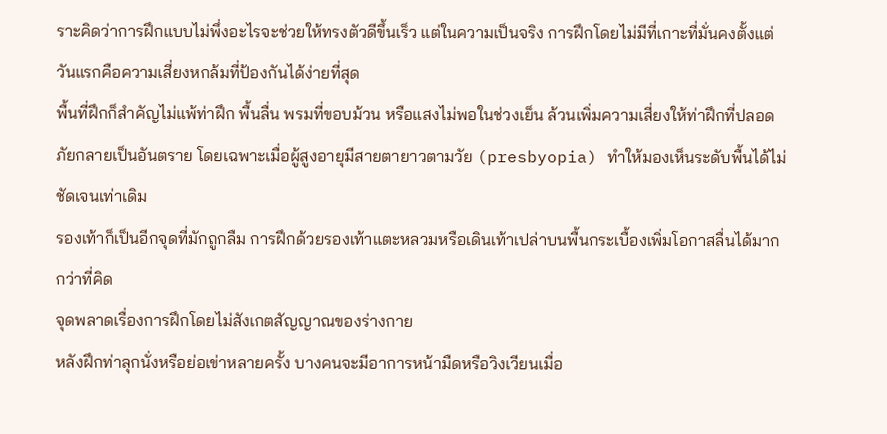ราะคิดว่าการฝึกแบบไม่พึ่งอะไรจะช่วยให้ทรงตัวดีขึ้นเร็ว แต่ในความเป็นจริง การฝึกโดยไม่มีที่เกาะที่มั่นคงตั้งแต่วันแรกคือความเสี่ยงหกล้มที่ป้องกันได้ง่ายที่สุด
พื้นที่ฝึกก็สำคัญไม่แพ้ท่าฝึก พื้นลื่น พรมที่ขอบม้วน หรือแสงไม่พอในช่วงเย็น ล้วนเพิ่มความเสี่ยงให้ท่าฝึกที่ปลอดภัยกลายเป็นอันตราย โดยเฉพาะเมื่อผู้สูงอายุมีสายตายาวตามวัย (presbyopia) ทำให้มองเห็นระดับพื้นได้ไม่ชัดเจนเท่าเดิม
รองเท้าก็เป็นอีกจุดที่มักถูกลืม การฝึกด้วยรองเท้าแตะหลวมหรือเดินเท้าเปล่าบนพื้นกระเบื้องเพิ่มโอกาสลื่นได้มากกว่าที่คิด
จุดพลาดเรื่องการฝึกโดยไม่สังเกตสัญญาณของร่างกาย
หลังฝึกท่าลุกนั่งหรือย่อเข่าหลายครั้ง บางคนจะมีอาการหน้ามืดหรือวิงเวียนเมื่อ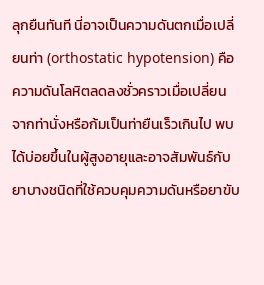ลุกยืนทันที นี่อาจเป็นความดันตกเมื่อเปลี่ยนท่า (orthostatic hypotension) คือความดันโลหิตลดลงชั่วคราวเมื่อเปลี่ยนจากท่านั่งหรือก้มเป็นท่ายืนเร็วเกินไป พบได้บ่อยขึ้นในผู้สูงอายุและอาจสัมพันธ์กับยาบางชนิดที่ใช้ควบคุมความดันหรือยาขับ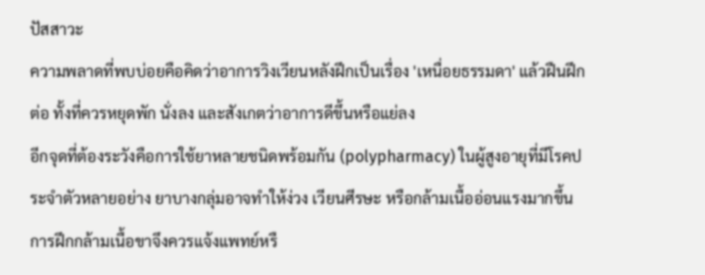ปัสสาวะ
ความพลาดที่พบบ่อยคือคิดว่าอาการวิงเวียนหลังฝึกเป็นเรื่อง 'เหนื่อยธรรมดา' แล้วฝืนฝึกต่อ ทั้งที่ควรหยุดพัก นั่งลง และสังเกตว่าอาการดีขึ้นหรือแย่ลง
อีกจุดที่ต้องระวังคือการใช้ยาหลายชนิดพร้อมกัน (polypharmacy) ในผู้สูงอายุที่มีโรคประจำตัวหลายอย่าง ยาบางกลุ่มอาจทำให้ง่วง เวียนศีรษะ หรือกล้ามเนื้ออ่อนแรงมากขึ้น การฝึกกล้ามเนื้อขาจึงควรแจ้งแพทย์หรื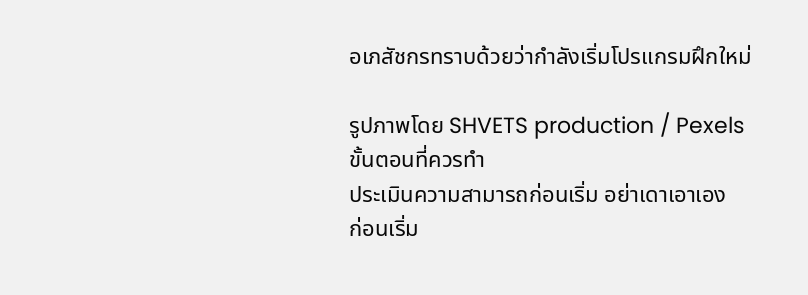อเภสัชกรทราบด้วยว่ากำลังเริ่มโปรแกรมฝึกใหม่

รูปภาพโดย SHVETS production / Pexels
ขั้นตอนที่ควรทำ
ประเมินความสามารถก่อนเริ่ม อย่าเดาเอาเอง
ก่อนเริ่ม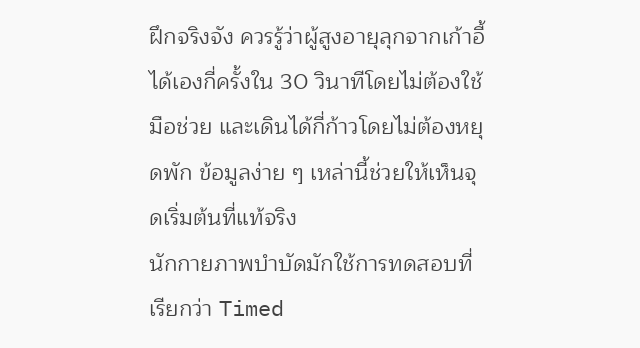ฝึกจริงจัง ควรรู้ว่าผู้สูงอายุลุกจากเก้าอี้ได้เองกี่ครั้งใน 30 วินาทีโดยไม่ต้องใช้มือช่วย และเดินได้กี่ก้าวโดยไม่ต้องหยุดพัก ข้อมูลง่าย ๆ เหล่านี้ช่วยให้เห็นจุดเริ่มต้นที่แท้จริง
นักกายภาพบำบัดมักใช้การทดสอบที่เรียกว่า Timed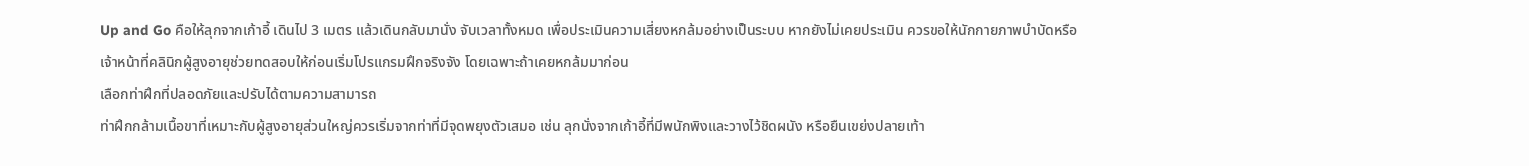Up and Go คือให้ลุกจากเก้าอี้ เดินไป 3 เมตร แล้วเดินกลับมานั่ง จับเวลาทั้งหมด เพื่อประเมินความเสี่ยงหกล้มอย่างเป็นระบบ หากยังไม่เคยประเมิน ควรขอให้นักกายภาพบำบัดหรือเจ้าหน้าที่คลินิกผู้สูงอายุช่วยทดสอบให้ก่อนเริ่มโปรแกรมฝึกจริงจัง โดยเฉพาะถ้าเคยหกล้มมาก่อน
เลือกท่าฝึกที่ปลอดภัยและปรับได้ตามความสามารถ
ท่าฝึกกล้ามเนื้อขาที่เหมาะกับผู้สูงอายุส่วนใหญ่ควรเริ่มจากท่าที่มีจุดพยุงตัวเสมอ เช่น ลุกนั่งจากเก้าอี้ที่มีพนักพิงและวางไว้ชิดผนัง หรือยืนเขย่งปลายเท้า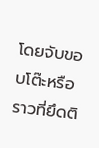โดยจับขอบโต๊ะหรือราวที่ยึดติ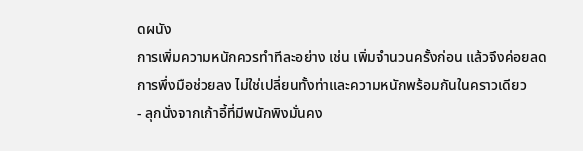ดผนัง
การเพิ่มความหนักควรทำทีละอย่าง เช่น เพิ่มจำนวนครั้งก่อน แล้วจึงค่อยลดการพึ่งมือช่วยลง ไม่ใช่เปลี่ยนทั้งท่าและความหนักพร้อมกันในคราวเดียว
- ลุกนั่งจากเก้าอี้ที่มีพนักพิงมั่นคง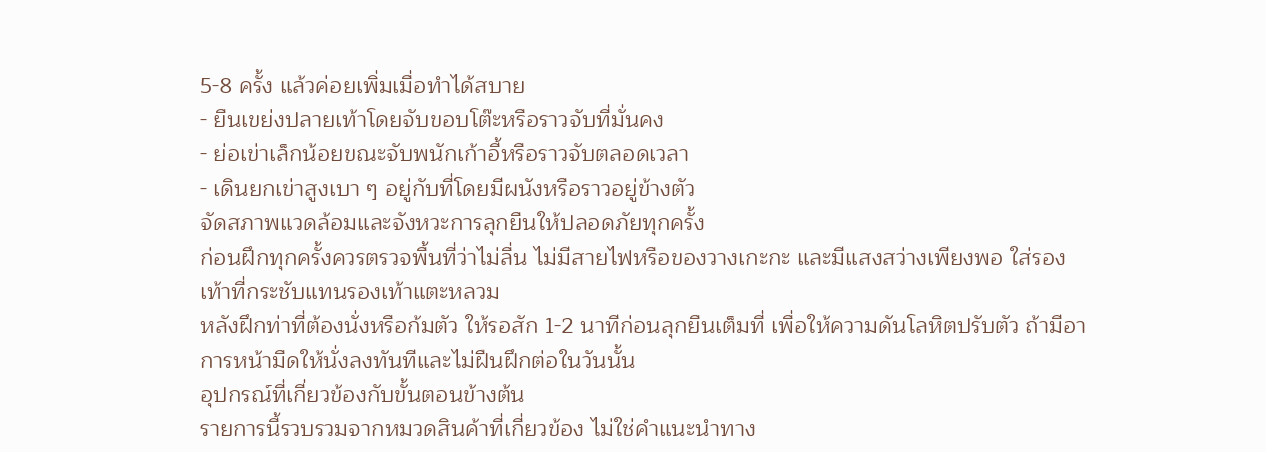5-8 ครั้ง แล้วค่อยเพิ่มเมื่อทำได้สบาย
- ยืนเขย่งปลายเท้าโดยจับขอบโต๊ะหรือราวจับที่มั่นคง
- ย่อเข่าเล็กน้อยขณะจับพนักเก้าอี้หรือราวจับตลอดเวลา
- เดินยกเข่าสูงเบา ๆ อยู่กับที่โดยมีผนังหรือราวอยู่ข้างตัว
จัดสภาพแวดล้อมและจังหวะการลุกยืนให้ปลอดภัยทุกครั้ง
ก่อนฝึกทุกครั้งควรตรวจพื้นที่ว่าไม่ลื่น ไม่มีสายไฟหรือของวางเกะกะ และมีแสงสว่างเพียงพอ ใส่รองเท้าที่กระชับแทนรองเท้าแตะหลวม
หลังฝึกท่าที่ต้องนั่งหรือก้มตัว ให้รอสัก 1-2 นาทีก่อนลุกยืนเต็มที่ เพื่อให้ความดันโลหิตปรับตัว ถ้ามีอาการหน้ามืดให้นั่งลงทันทีและไม่ฝืนฝึกต่อในวันนั้น
อุปกรณ์ที่เกี่ยวข้องกับขั้นตอนข้างต้น
รายการนี้รวบรวมจากหมวดสินค้าที่เกี่ยวข้อง ไม่ใช่คำแนะนำทาง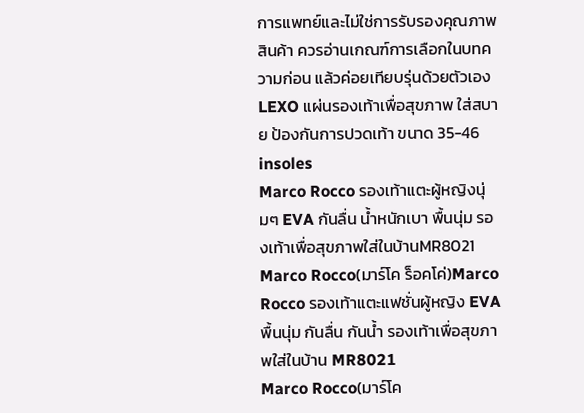การแพทย์และไม่ใช่การรับรองคุณภาพสินค้า ควรอ่านเกณฑ์การเลือกในบทความก่อน แล้วค่อยเทียบรุ่นด้วยตัวเอง
LEXO แผ่นรองเท้าเพื่อสุขภาพ ใส่สบาย ป้องกันการปวดเท้า ขนาด 35-46 insoles
Marco Rocco รองเท้าแตะผู้หญิงนุ่มๆ EVA กันลื่น น้ำหนักเบา พื้นนุ่ม รองเท้าเพื่อสุขภาพใส่ในบ้านMR8021
Marco Rocco(มาร์โค ร็อคโค่)Marco Rocco รองเท้าแตะแฟชั่นผู้หญิง EVA พื้นนุ่ม กันลื่น กันน้ำ รองเท้าเพื่อสุขภาพใส่ในบ้าน MR8021
Marco Rocco(มาร์โค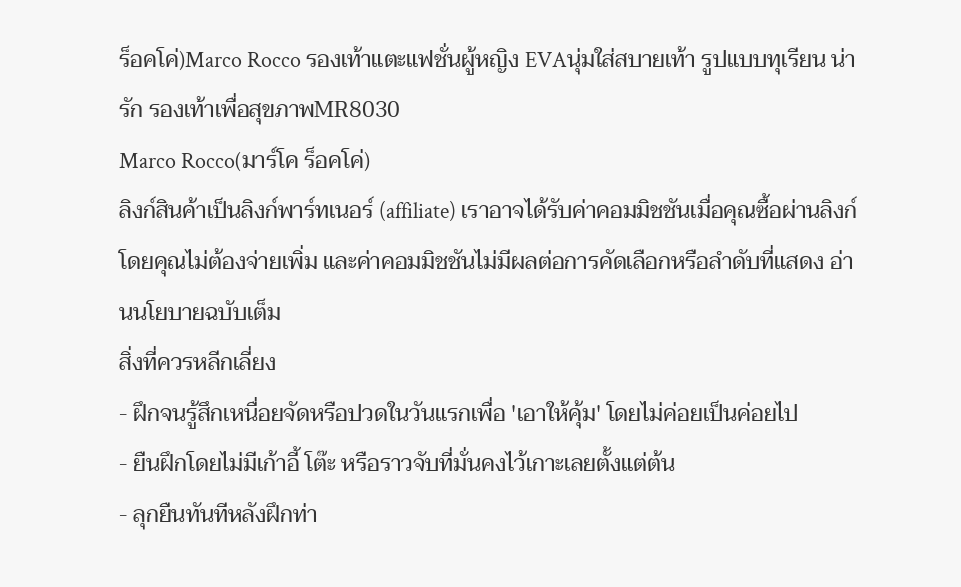ร็อคโค่)Marco Rocco รองเท้าแตะแฟชั่นผู้หญิง EVAนุ่มใส่สบายเท้า รูปแบบทุเรียน น่ารัก รองเท้าเพื่อสุขภาพMR8030
Marco Rocco(มาร์โค ร็อคโค่)
ลิงก์สินค้าเป็นลิงก์พาร์ทเนอร์ (affiliate) เราอาจได้รับค่าคอมมิชชันเมื่อคุณซื้อผ่านลิงก์ โดยคุณไม่ต้องจ่ายเพิ่ม และค่าคอมมิชชันไม่มีผลต่อการคัดเลือกหรือลำดับที่แสดง อ่านนโยบายฉบับเต็ม
สิ่งที่ควรหลีกเลี่ยง
- ฝึกจนรู้สึกเหนื่อยจัดหรือปวดในวันแรกเพื่อ 'เอาให้คุ้ม' โดยไม่ค่อยเป็นค่อยไป
- ยืนฝึกโดยไม่มีเก้าอี้ โต๊ะ หรือราวจับที่มั่นคงไว้เกาะเลยตั้งแต่ต้น
- ลุกยืนทันทีหลังฝึกท่า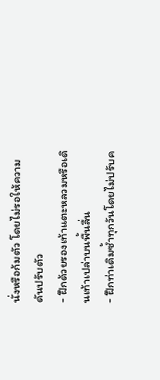นั่งหรือก้มตัว โดยไม่รอให้ความดันปรับตัว
- ฝึกด้วยรองเท้าแตะหลวมหรือเดินเท้าเปล่าบนพื้นลื่น
- ฝึกท่าเดิมซ้ำทุกวันโดยไม่ปรับค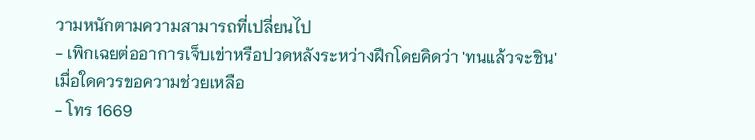วามหนักตามความสามารถที่เปลี่ยนไป
- เพิกเฉยต่ออาการเจ็บเข่าหรือปวดหลังระหว่างฝึกโดยคิดว่า 'ทนแล้วจะชิน'
เมื่อใดควรขอความช่วยเหลือ
- โทร 1669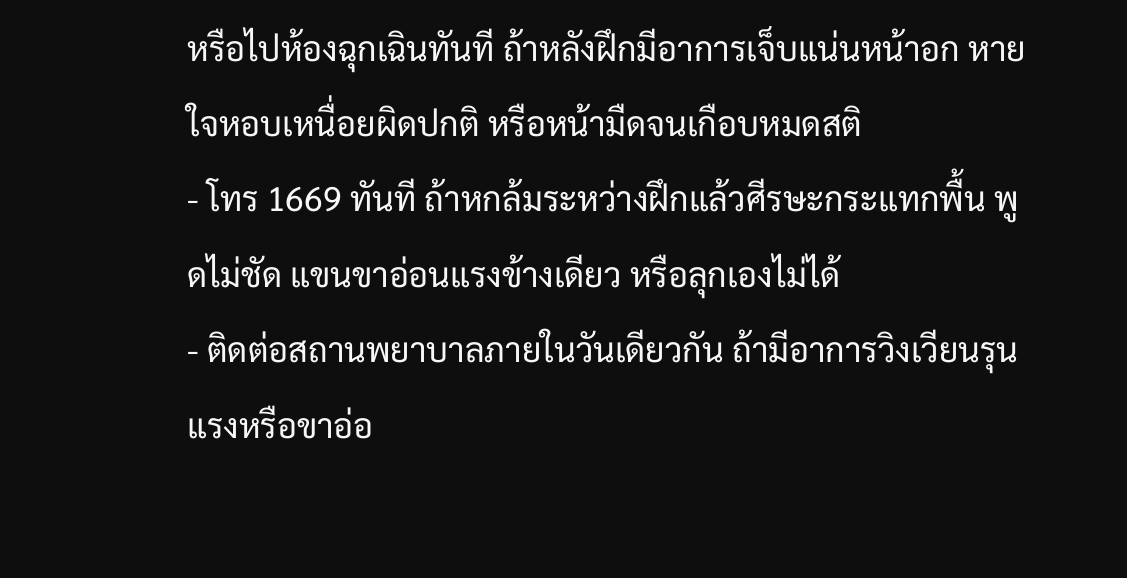หรือไปห้องฉุกเฉินทันที ถ้าหลังฝึกมีอาการเจ็บแน่นหน้าอก หายใจหอบเหนื่อยผิดปกติ หรือหน้ามืดจนเกือบหมดสติ
- โทร 1669 ทันที ถ้าหกล้มระหว่างฝึกแล้วศีรษะกระแทกพื้น พูดไม่ชัด แขนขาอ่อนแรงข้างเดียว หรือลุกเองไม่ได้
- ติดต่อสถานพยาบาลภายในวันเดียวกัน ถ้ามีอาการวิงเวียนรุนแรงหรือขาอ่อ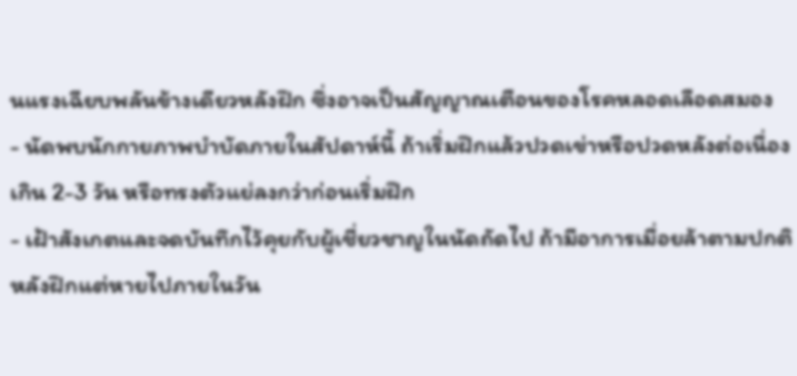นแรงเฉียบพลันข้างเดียวหลังฝึก ซึ่งอาจเป็นสัญญาณเตือนของโรคหลอดเลือดสมอง
- นัดพบนักกายภาพบำบัดภายในสัปดาห์นี้ ถ้าเริ่มฝึกแล้วปวดเข่าหรือปวดหลังต่อเนื่องเกิน 2-3 วัน หรือทรงตัวแย่ลงกว่าก่อนเริ่มฝึก
- เฝ้าสังเกตและจดบันทึกไว้คุยกับผู้เชี่ยวชาญในนัดถัดไป ถ้ามีอาการเมื่อยล้าตามปกติหลังฝึกแต่หายไปภายในวัน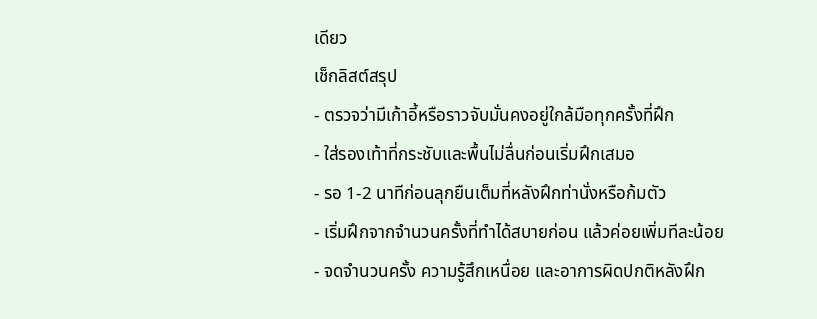เดียว
เช็กลิสต์สรุป
- ตรวจว่ามีเก้าอี้หรือราวจับมั่นคงอยู่ใกล้มือทุกครั้งที่ฝึก
- ใส่รองเท้าที่กระชับและพื้นไม่ลื่นก่อนเริ่มฝึกเสมอ
- รอ 1-2 นาทีก่อนลุกยืนเต็มที่หลังฝึกท่านั่งหรือก้มตัว
- เริ่มฝึกจากจำนวนครั้งที่ทำได้สบายก่อน แล้วค่อยเพิ่มทีละน้อย
- จดจำนวนครั้ง ความรู้สึกเหนื่อย และอาการผิดปกติหลังฝึก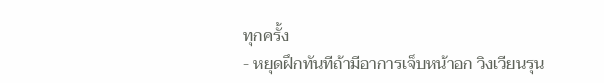ทุกครั้ง
- หยุดฝึกทันทีถ้ามีอาการเจ็บหน้าอก วิงเวียนรุน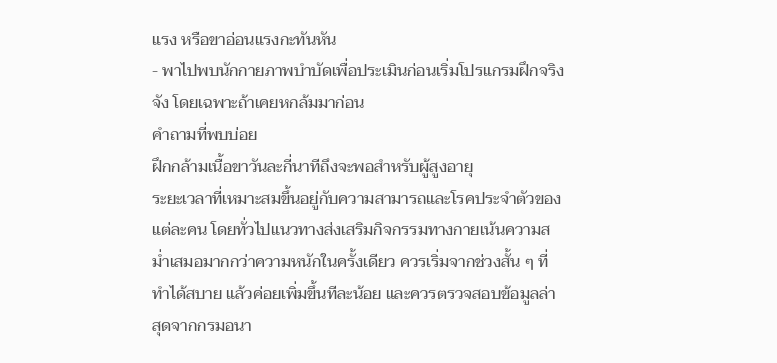แรง หรือขาอ่อนแรงกะทันหัน
- พาไปพบนักกายภาพบำบัดเพื่อประเมินก่อนเริ่มโปรแกรมฝึกจริงจัง โดยเฉพาะถ้าเคยหกล้มมาก่อน
คำถามที่พบบ่อย
ฝึกกล้ามเนื้อขาวันละกี่นาทีถึงจะพอสำหรับผู้สูงอายุ
ระยะเวลาที่เหมาะสมขึ้นอยู่กับความสามารถและโรคประจำตัวของแต่ละคน โดยทั่วไปแนวทางส่งเสริมกิจกรรมทางกายเน้นความสม่ำเสมอมากกว่าความหนักในครั้งเดียว ควรเริ่มจากช่วงสั้น ๆ ที่ทำได้สบาย แล้วค่อยเพิ่มขึ้นทีละน้อย และควรตรวจสอบข้อมูลล่าสุดจากกรมอนา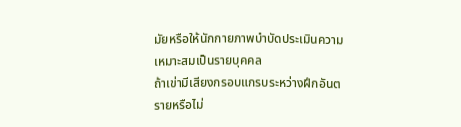มัยหรือให้นักกายภาพบำบัดประเมินความเหมาะสมเป็นรายบุคคล
ถ้าเข่ามีเสียงกรอบแกรบระหว่างฝึกอันตรายหรือไม่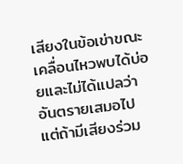เสียงในข้อเข่าขณะเคลื่อนไหวพบได้บ่อยและไม่ได้แปลว่าอันตรายเสมอไป แต่ถ้ามีเสียงร่วม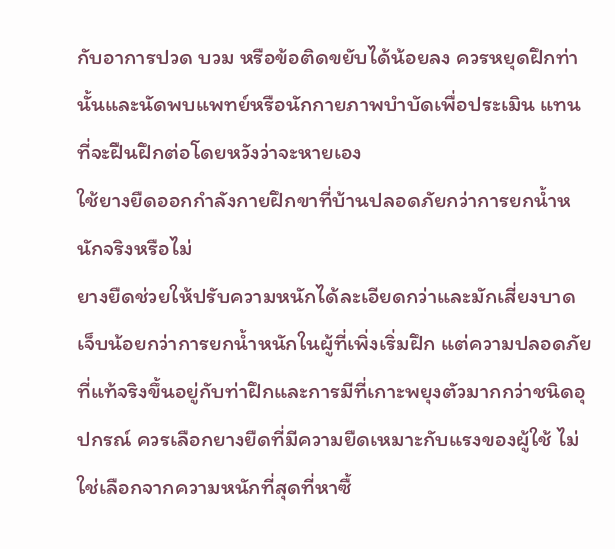กับอาการปวด บวม หรือข้อติดขยับได้น้อยลง ควรหยุดฝึกท่านั้นและนัดพบแพทย์หรือนักกายภาพบำบัดเพื่อประเมิน แทนที่จะฝืนฝึกต่อโดยหวังว่าจะหายเอง
ใช้ยางยืดออกกำลังกายฝึกขาที่บ้านปลอดภัยกว่าการยกน้ำหนักจริงหรือไม่
ยางยืดช่วยให้ปรับความหนักได้ละเอียดกว่าและมักเสี่ยงบาดเจ็บน้อยกว่าการยกน้ำหนักในผู้ที่เพิ่งเริ่มฝึก แต่ความปลอดภัยที่แท้จริงขึ้นอยู่กับท่าฝึกและการมีที่เกาะพยุงตัวมากกว่าชนิดอุปกรณ์ ควรเลือกยางยืดที่มีความยืดเหมาะกับแรงของผู้ใช้ ไม่ใช่เลือกจากความหนักที่สุดที่หาซื้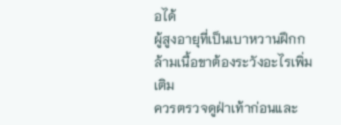อได้
ผู้สูงอายุที่เป็นเบาหวานฝึกกล้ามเนื้อขาต้องระวังอะไรเพิ่มเติม
ควรตรวจดูฝ่าเท้าก่อนและ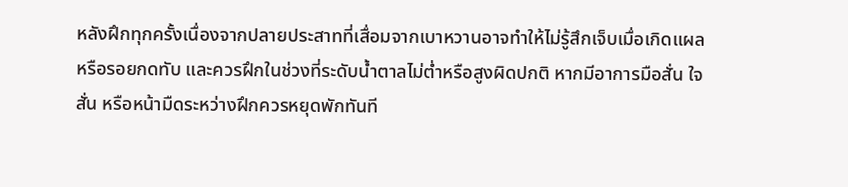หลังฝึกทุกครั้งเนื่องจากปลายประสาทที่เสื่อมจากเบาหวานอาจทำให้ไม่รู้สึกเจ็บเมื่อเกิดแผลหรือรอยกดทับ และควรฝึกในช่วงที่ระดับน้ำตาลไม่ต่ำหรือสูงผิดปกติ หากมีอาการมือสั่น ใจสั่น หรือหน้ามืดระหว่างฝึกควรหยุดพักทันที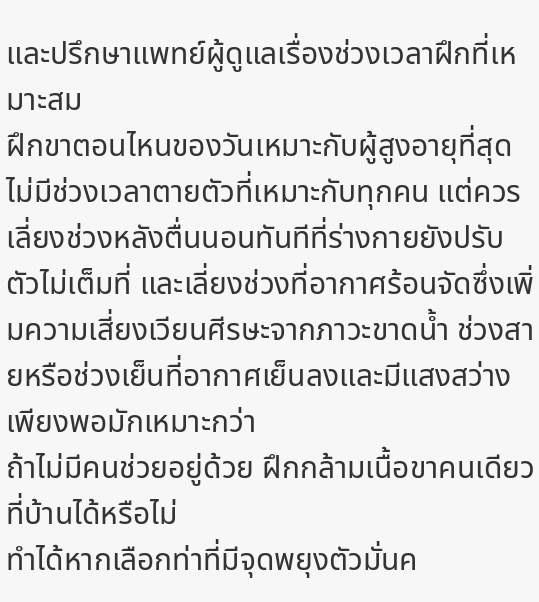และปรึกษาแพทย์ผู้ดูแลเรื่องช่วงเวลาฝึกที่เหมาะสม
ฝึกขาตอนไหนของวันเหมาะกับผู้สูงอายุที่สุด
ไม่มีช่วงเวลาตายตัวที่เหมาะกับทุกคน แต่ควรเลี่ยงช่วงหลังตื่นนอนทันทีที่ร่างกายยังปรับตัวไม่เต็มที่ และเลี่ยงช่วงที่อากาศร้อนจัดซึ่งเพิ่มความเสี่ยงเวียนศีรษะจากภาวะขาดน้ำ ช่วงสายหรือช่วงเย็นที่อากาศเย็นลงและมีแสงสว่างเพียงพอมักเหมาะกว่า
ถ้าไม่มีคนช่วยอยู่ด้วย ฝึกกล้ามเนื้อขาคนเดียวที่บ้านได้หรือไม่
ทำได้หากเลือกท่าที่มีจุดพยุงตัวมั่นค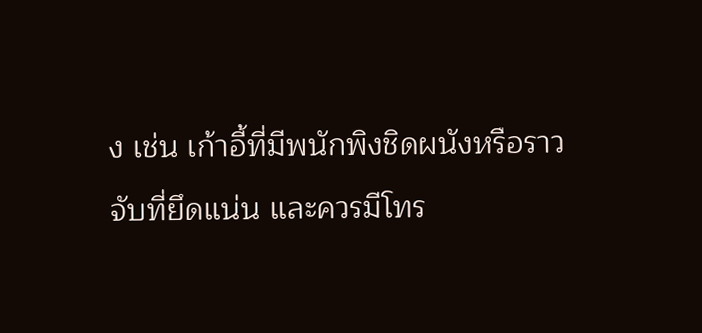ง เช่น เก้าอี้ที่มีพนักพิงชิดผนังหรือราวจับที่ยึดแน่น และควรมีโทร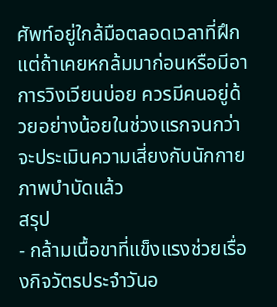ศัพท์อยู่ใกล้มือตลอดเวลาที่ฝึก แต่ถ้าเคยหกล้มมาก่อนหรือมีอาการวิงเวียนบ่อย ควรมีคนอยู่ด้วยอย่างน้อยในช่วงแรกจนกว่าจะประเมินความเสี่ยงกับนักกายภาพบำบัดแล้ว
สรุป
- กล้ามเนื้อขาที่แข็งแรงช่วยเรื่องกิจวัตรประจำวันอ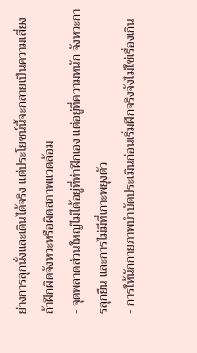ย่างการลุกนั่งและเดินได้จริง แต่ประโยชน์นี้จะกลายเป็นความเสี่ยงถ้าฝึกผิดจังหวะหรือผิดสภาพแวดล้อม
- จุดพลาดส่วนใหญ่ไม่ได้อยู่ที่ท่าฝึกเอง แต่อยู่ที่ความหนัก จังหวะการลุกยืน และการไม่มีที่เกาะพยุงตัว
- การให้นักกายภาพบำบัดประเมินก่อนเริ่มฝึกจริงจังไม่ใช่เรื่องเกิน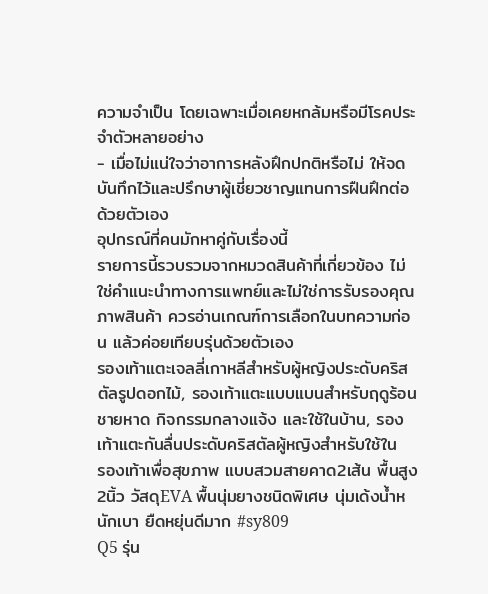ความจำเป็น โดยเฉพาะเมื่อเคยหกล้มหรือมีโรคประจำตัวหลายอย่าง
- เมื่อไม่แน่ใจว่าอาการหลังฝึกปกติหรือไม่ ให้จดบันทึกไว้และปรึกษาผู้เชี่ยวชาญแทนการฝืนฝึกต่อด้วยตัวเอง
อุปกรณ์ที่คนมักหาคู่กับเรื่องนี้
รายการนี้รวบรวมจากหมวดสินค้าที่เกี่ยวข้อง ไม่ใช่คำแนะนำทางการแพทย์และไม่ใช่การรับรองคุณภาพสินค้า ควรอ่านเกณฑ์การเลือกในบทความก่อน แล้วค่อยเทียบรุ่นด้วยตัวเอง
รองเท้าแตะเจลลี่เกาหลีสำหรับผู้หญิงประดับคริสตัลรูปดอกไม้, รองเท้าแตะแบบแบนสำหรับฤดูร้อน ชายหาด กิจกรรมกลางแจ้ง และใช้ในบ้าน, รองเท้าแตะกันลื่นประดับคริสตัลผู้หญิงสำหรับใช้ใน
รองเท้าเพื่อสุขภาพ แบบสวมสายคาด2เส้น พื้นสูง2นิ้ว วัสดุEVA พื้นนุ่มยางชนิดพิเศษ นุ่มเด้งน้ำหนักเบา ยืดหยุ่นดีมาก #sy809
Q5 รุ่น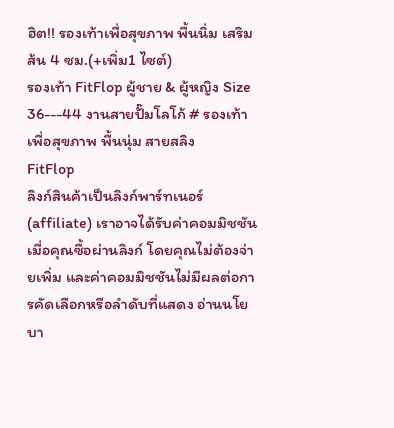ฮิต!! รองเท้าเพื่อสุขภาพ พื้นนิ่ม เสริมส้น 4 ซม.(+เพิ่ม1 ไซต์)
รองเท้า FitFlop ผู้ชาย & ผู้หญิง Size 36---44 งานสายปั๊มโลโก้ # รองเท้าเพื่อสุขภาพ พื้นนุ่ม สายสลิง
FitFlop
ลิงก์สินค้าเป็นลิงก์พาร์ทเนอร์ (affiliate) เราอาจได้รับค่าคอมมิชชันเมื่อคุณซื้อผ่านลิงก์ โดยคุณไม่ต้องจ่ายเพิ่ม และค่าคอมมิชชันไม่มีผลต่อการคัดเลือกหรือลำดับที่แสดง อ่านนโยบา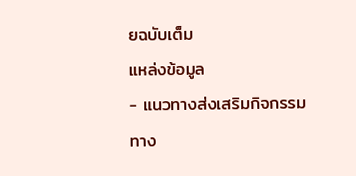ยฉบับเต็ม
แหล่งข้อมูล
- แนวทางส่งเสริมกิจกรรมทาง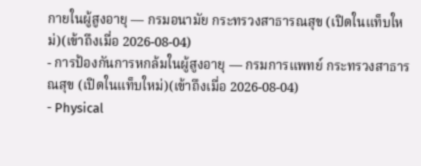กายในผู้สูงอายุ — กรมอนามัย กระทรวงสาธารณสุข (เปิดในแท็บใหม่)(เข้าถึงเมื่อ 2026-08-04)
- การป้องกันการหกล้มในผู้สูงอายุ — กรมการแพทย์ กระทรวงสาธารณสุข (เปิดในแท็บใหม่)(เข้าถึงเมื่อ 2026-08-04)
- Physical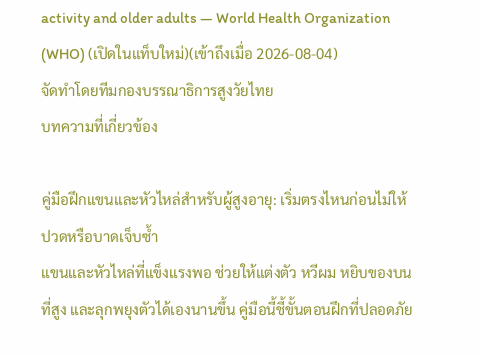activity and older adults — World Health Organization (WHO) (เปิดในแท็บใหม่)(เข้าถึงเมื่อ 2026-08-04)
จัดทำโดยทีมกองบรรณาธิการสูงวัยไทย
บทความที่เกี่ยวข้อง

คู่มือฝึกแขนและหัวไหล่สำหรับผู้สูงอายุ: เริ่มตรงไหนก่อนไม่ให้ปวดหรือบาดเจ็บซ้ำ
แขนและหัวไหล่ที่แข็งแรงพอ ช่วยให้แต่งตัว หวีผม หยิบของบนที่สูง และลุกพยุงตัวได้เองนานขึ้น คู่มือนี้ชี้ขั้นตอนฝึกที่ปลอดภัย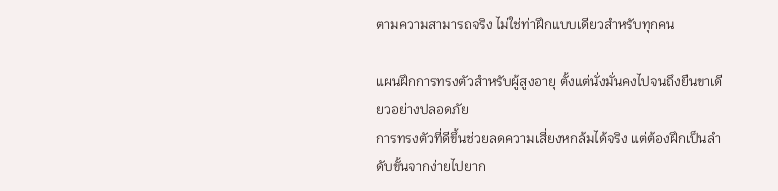ตามความสามารถจริง ไม่ใช่ท่าฝึกแบบเดียวสำหรับทุกคน

แผนฝึกการทรงตัวสำหรับผู้สูงอายุ ตั้งแต่นั่งมั่นคงไปจนถึงยืนขาเดียวอย่างปลอดภัย
การทรงตัวที่ดีขึ้นช่วยลดความเสี่ยงหกล้มได้จริง แต่ต้องฝึกเป็นลำดับขั้นจากง่ายไปยาก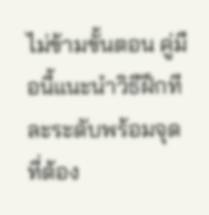ไม่ข้ามขั้นตอน คู่มือนี้แนะนำวิธีฝึกทีละระดับพร้อมจุดที่ต้อง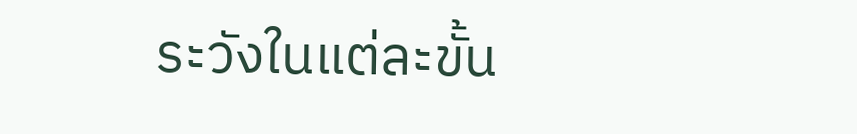ระวังในแต่ละขั้น